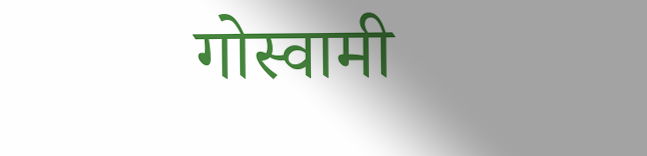गोस्वामी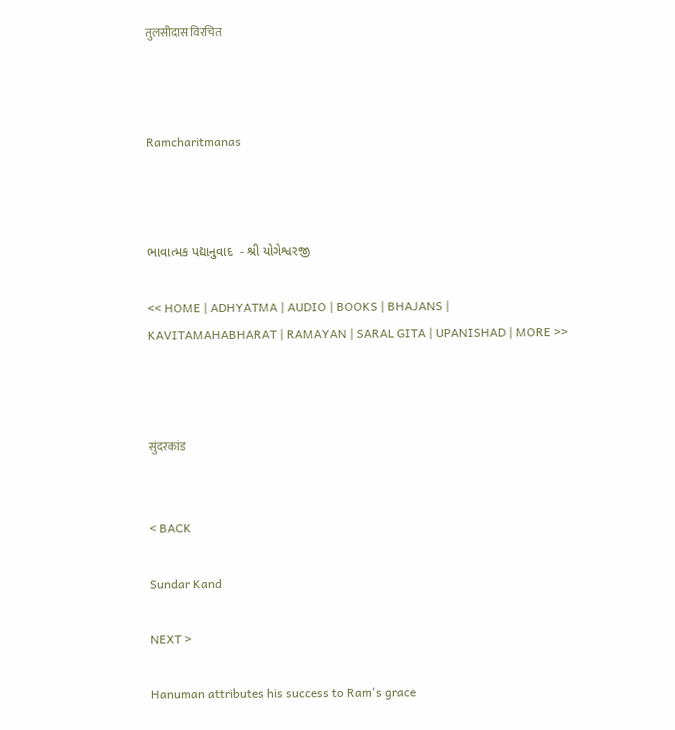तुलसीदास विरचित



Ramcharitmanas



ભાવાત્મક પદ્યાનુવાદ  - શ્રી યોગેશ્વરજી

<< HOME | ADHYATMA | AUDIO | BOOKS | BHAJANS | KAVITAMAHABHARAT | RAMAYAN | SARAL GITA | UPANISHAD | MORE >>



सुंदरकांड


< BACK

Sundar Kand

NEXT >

Hanuman attributes his success to Ram's grace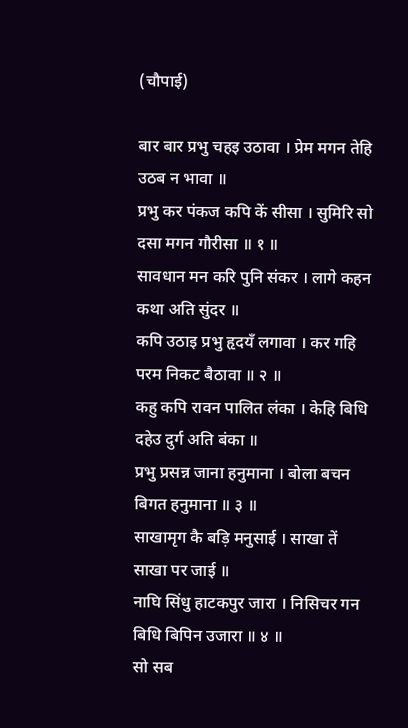(चौपाई)

बार बार प्रभु चहइ उठावा । प्रेम मगन तेहि उठब न भावा ॥
प्रभु कर पंकज कपि कें सीसा । सुमिरि सो दसा मगन गौरीसा ॥ १ ॥
सावधान मन करि पुनि संकर । लागे कहन कथा अति सुंदर ॥
कपि उठाइ प्रभु हृदयँ लगावा । कर गहि परम निकट बैठावा ॥ २ ॥
कहु कपि रावन पालित लंका । केहि बिधि दहेउ दुर्ग अति बंका ॥
प्रभु प्रसन्न जाना हनुमाना । बोला बचन बिगत हनुमाना ॥ ३ ॥
साखामृग कै बड़ि मनुसाई । साखा तें साखा पर जाई ॥
नाघि सिंधु हाटकपुर जारा । निसिचर गन बिधि बिपिन उजारा ॥ ४ ॥
सो सब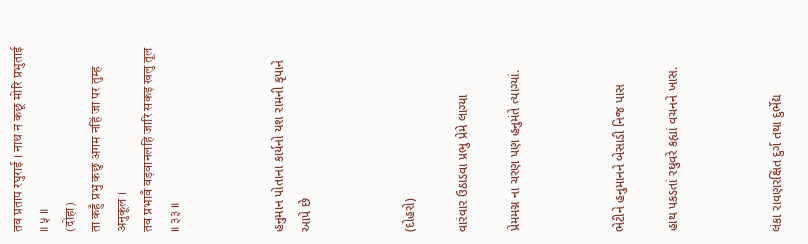तव प्रताप रघुराई । नाथ न कछू मोरि प्रभुताई ॥ ५ ॥
(दोहा)
ता कहुँ प्रभु कछु अगम नहिं जा पर तुम्ह अनुकूल ।
तव प्रभावँ वड़वानलहि जारि सकइ खलु तूल ॥ ३३ ॥



હનુમાન પોતાના કાર્યનો યશ રામની કૃપાને આપે છે



(દોહરો)

વારંવાર ઉઠાડવા પ્રભુ પ્રેમે લાગ્યા

પ્રેમમગ્ન ના ચરણ પણ હનુમંતે ત્યાગ્યાં.



ભેટીને હનુમાનને બેસાડી નિજ પાસ

હાથ પકડતાં રઘુવરે કહ્યાં વચનને ખાસ.



લંકા રાવણરક્ષિત દુર્ગ તથા દુર્ભેદ્ય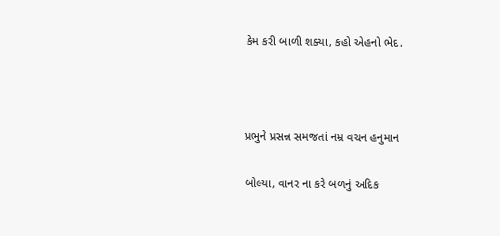કેમ કરી બાળી શક્યા, કહો એહનો ભેદ.



પ્રભુને પ્રસન્ન સમજતાં નમ્ર વચન હનુમાન

બોલ્યા, વાનર ના કરે બળનું અદિક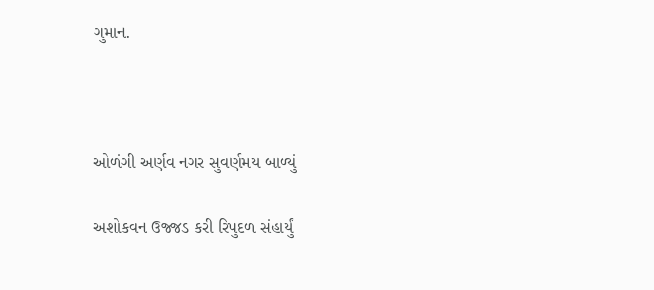ગુમાન.



ઓળંગી અર્ણવ નગર સુવર્ણમય બાળ્યું

અશોકવન ઉજ્જડ કરી રિપુદળ સંહાર્યું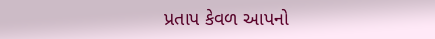પ્રતાપ કેવળ આપનો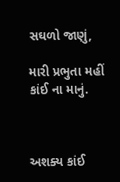સઘળો જાણું,

મારી પ્રભુતા મહીં કાંઈ ના માનું.



અશક્ય કાંઈ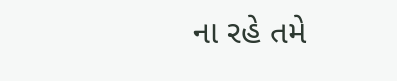ના રહે તમે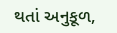થતાં અનુકૂળ,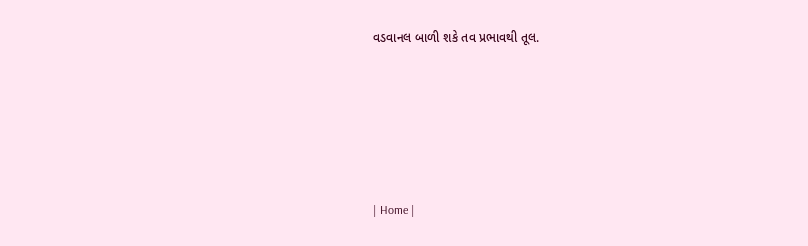વડવાનલ બાળી શકે તવ પ્રભાવથી તૂલ.








| Home |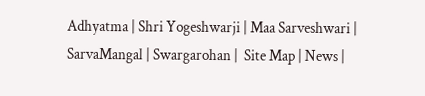Adhyatma | Shri Yogeshwarji | Maa Sarveshwari | SarvaMangal | Swargarohan |  Site Map | News |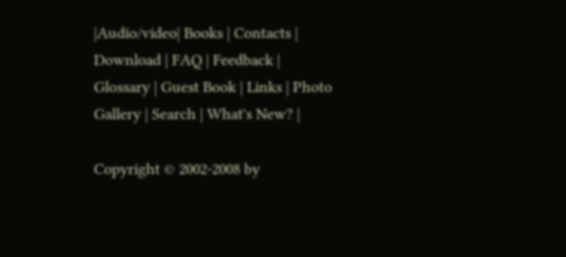|Audio/video| Books | Contacts | Download | FAQ | Feedback | Glossary | Guest Book | Links | Photo Gallery | Search | What's New? |

Copyright © 2002-2008 by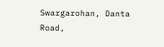Swargarohan, Danta Road,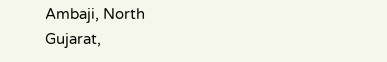Ambaji, North Gujarat,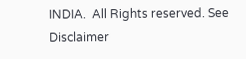INDIA.  All Rights reserved. See Disclaimer